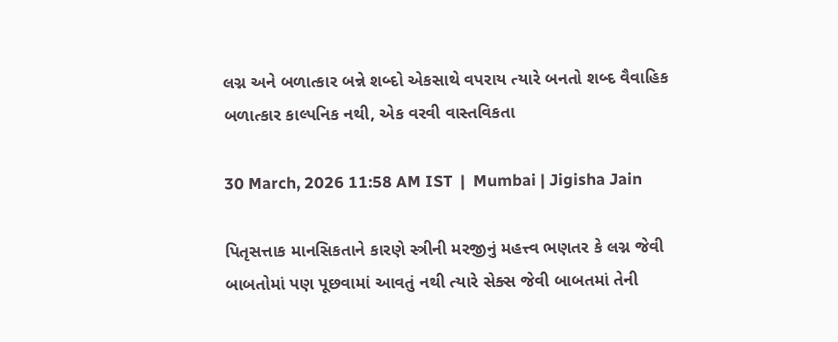લગ્ન અને બળાત્કાર બન્ને શબ્દો એકસાથે વપરાય ત્યારે બનતો શબ્દ વૈવાહિક બળાત્કાર કાલ્પનિક નથી, એક વરવી વાસ્તવિકતા

30 March, 2026 11:58 AM IST  |  Mumbai | Jigisha Jain

પિતૃસત્તાક માનસિકતાને કારણે સ્ત્રીની મરજીનું મહત્ત્વ ભણતર કે લગ્ન જેવી બાબતોમાં પણ પૂછવામાં આવતું નથી ત્યારે સેક્સ જેવી બાબતમાં તેની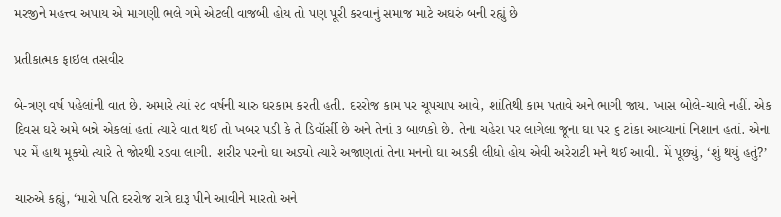મરજીને મહત્ત્વ અપાય એ માગણી ભલે ગમે એટલી વાજબી હોય તો પણ પૂરી કરવાનું સમાજ માટે અઘરું બની રહ્યું છે

પ્રતીકાત્મક ફાઇલ તસવીર

બે-ત્રણ વર્ષ પહેલાંની વાત છે. અમારે ત્યાં ૨૮ વર્ષની ચારુ ઘરકામ કરતી હતી. દરરોજ કામ પર ચૂપચાપ આવે, શાંતિથી કામ પતાવે અને ભાગી જાય. ખાસ બોલે-ચાલે નહીં. એક દિવસ ઘરે અમે બન્ને એકલાં હતાં ત્યારે વાત થઈ તો ખબર પડી કે તે ડિવૉર્સી છે અને તેનાં ૩ બાળકો છે. તેના ચહેરા પર લાગેલા જૂના ઘા પર ૬ ટાંકા આવ્યાનાં નિશાન હતાં. એના પર મેં હાથ મૂક્યો ત્યારે તે જોરથી રડવા લાગી. શરીર પરનો ઘા અડ્યો ત્યારે અજાણતાં તેના મનનો ઘા અડકી લીધો હોય એવી અરેરાટી મને થઈ આવી. મેં પૂછ્યું, ‘શું થયું હતું?’

ચારુએ કહ્યું, ‘મારો પતિ દરરોજ રાત્રે દારૂ પીને આવીને મારતો અને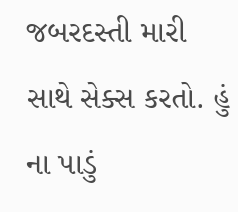જબરદસ્તી મારી સાથે સેક્સ કરતો. હું ના પાડું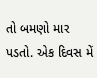તો બમણો માર પડતો. એક દિવસ મેં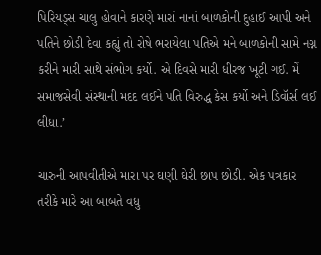પિરિયડ્સ ચાલુ હોવાને કારણે મારાં નાનાં બાળકોની દુહાઈ આપી અને પતિને છોડી દેવા કહ્યું તો રોષે ભરાયેલા પતિએ મને બાળકોની સામે નગ્ન કરીને મારી સાથે સંભોગ કર્યો. એ દિવસે મારી ધીરજ ખૂટી ગઈ. મેં સમાજસેવી સંસ્થાની મદદ લઈને પતિ વિરુદ્ધ કેસ કર્યો અને ડિવૉર્સ લઈ લીધા.’

ચારુની આપવીતીએ મારા પર ઘણી ઘેરી છાપ છોડી. એક પત્રકાર તરીકે મારે આ બાબતે વધુ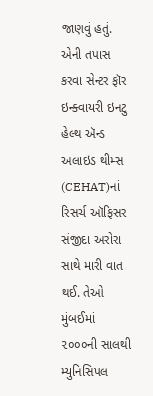જાણવું હતું. એની તપાસ કરવા સેન્ટર ફૉર ઇન્ક્વાયરી ઇનટુ હેલ્થ ઍન્ડ અલાઇડ થીમ્સ (CEHAT)નાં રિસર્ચ ઑફિસર સંજીદા અરોરા સાથે મારી વાત થઈ. તેઓ મુંબઈમાં ૨૦૦૦ની સાલથી મ્યુનિસિપલ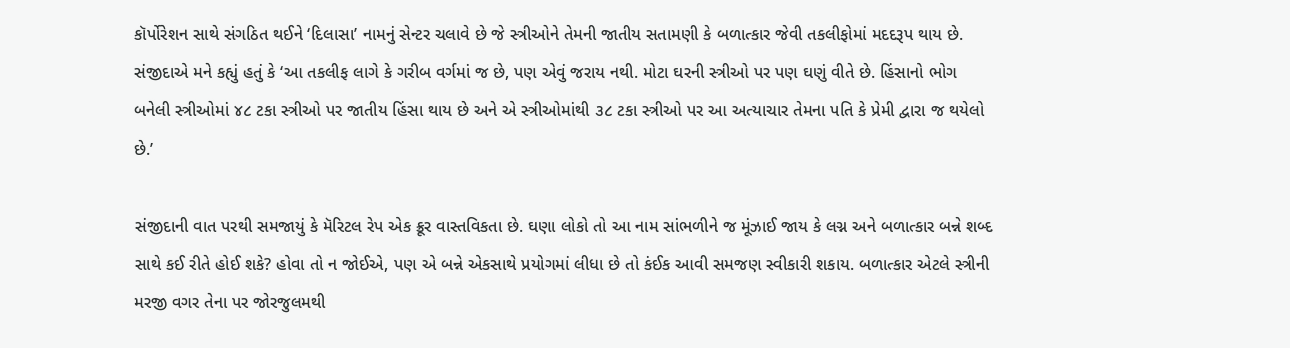કૉર્પોરેશન સાથે સંગઠિત થઈને ‘દિલાસા’ નામનું સેન્ટર ચલાવે છે જે સ્ત્રીઓને તેમની જાતીય સતામણી કે બળાત્કાર જેવી તકલીફોમાં મદદરૂપ થાય છે. સંજીદાએ મને કહ્યું હતું કે ‘આ તકલીફ લાગે કે ગરીબ વર્ગમાં જ છે, પણ એવું જરાય નથી. મોટા ઘરની સ્ત્રીઓ પર પણ ઘણું વીતે છે. હિંસાનો ભોગ બનેલી સ્ત્રીઓમાં ૪૮ ટકા સ્ત્રીઓ પર જાતીય હિંસા થાય છે અને એ સ્ત્રીઓમાંથી ૩૮ ટકા સ્ત્રીઓ પર આ અત્યાચાર તેમના પતિ કે પ્રેમી દ્વારા જ થયેલો છે.’

સંજીદાની વાત પરથી સમજાયું કે મૅરિટલ રેપ એક ક્રૂર વાસ્તવિકતા છે. ઘણા લોકો તો આ નામ સાંભળીને જ મૂંઝાઈ જાય કે લગ્ન અને બળાત્કાર બન્ને શબ્દ સાથે કઈ રીતે હોઈ શકે? હોવા તો ન જોઈએ, પણ એ બન્ને એકસાથે પ્રયોગમાં લીધા છે તો કંઈક આવી સમજણ સ્વીકારી શકાય. બળાત્કાર એટલે સ્ત્રીની મરજી વગર તેના પર જોરજુલમથી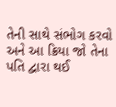તેની સાથે સંભોગ કરવો અને આ ક્રિયા જો તેના પતિ દ્વારા થઈ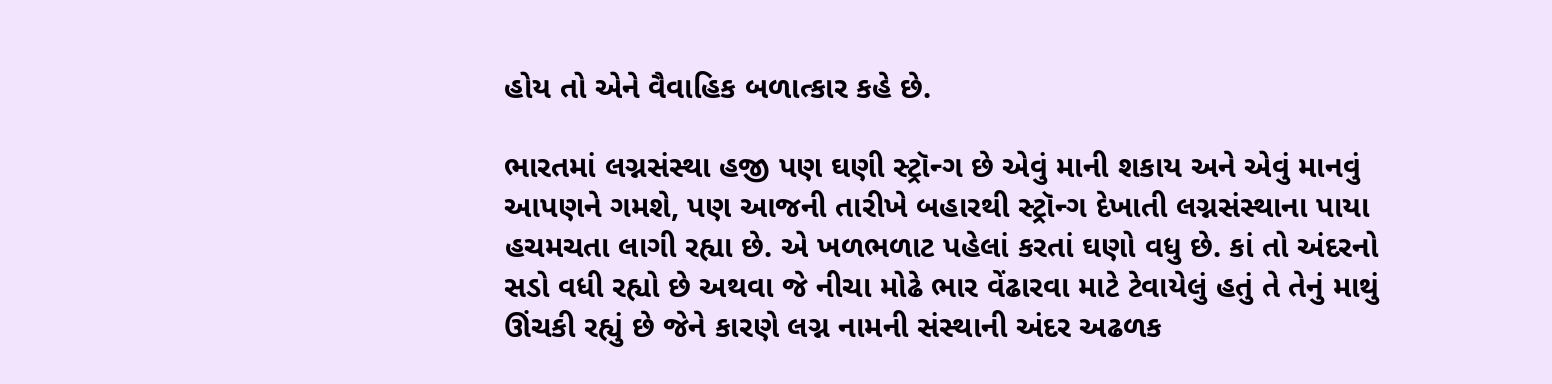હોય તો એને વૈવાહિક બળાત્કાર કહે છે.

ભારતમાં લગ્નસંસ્થા હજી પણ ઘણી સ્ટ્રૉન્ગ છે એવું માની શકાય અને એવું માનવું આપણને ગમશે, પણ આજની તારીખે બહારથી સ્ટ્રૉન્ગ દેખાતી લગ્નસંસ્થાના પાયા હચમચતા લાગી રહ્યા છે. એ ખળભળાટ પહેલાં કરતાં ઘણો વધુ છે. કાં તો અંદરનો સડો વધી રહ્યો છે અથવા જે નીચા મોઢે ભાર વેંઢારવા માટે ટેવાયેલું હતું તે તેનું માથું ઊંચકી રહ્યું છે જેને કારણે લગ્ન નામની સંસ્થાની અંદર અઢળક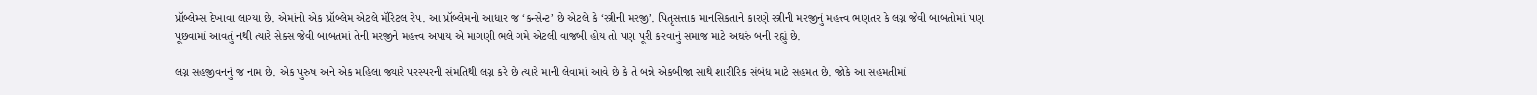પ્રૉબ્લેમ્સ દેખાવા લાગ્યા છે. એમાંનો એક પ્રૉબ્લેમ એટલે મૅરિટલ રેપ. આ પ્રૉબ્લેમનો આધાર જ ‘કન્સેન્ટ’ છે એટલે કે ‘સ્ત્રીની મરજી’. પિતૃસત્તાક માનસિકતાને કારણે સ્ત્રીની મરજીનું મહત્ત્વ ભણતર કે લગ્ન જેવી બાબતોમાં પણ પૂછવામાં આવતું નથી ત્યારે સેક્સ જેવી બાબતમાં તેની મરજીને મહત્ત્વ અપાય એ માગણી ભલે ગમે એટલી વાજબી હોય તો પણ પૂરી કરવાનું સમાજ માટે અઘરું બની રહ્યું છે.

લગ્ન સહજીવનનું જ નામ છે. એક પુરુષ અને એક મહિલા જ્યારે પરસ્પરની સંમતિથી લગ્ન કરે છે ત્યારે માની લેવામાં આવે છે કે તે બન્ને એકબીજા સાથે શારીરિક સંબંધ માટે સહમત છે. જોકે આ સહમતીમાં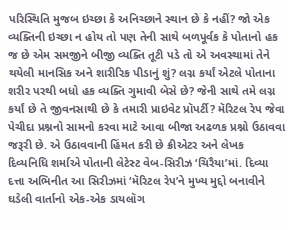પરિસ્થિતિ મુજબ ઇચ્છા કે અનિચ્છાને સ્થાન છે કે નહીં? જો એક વ્યક્તિની ઇચ્છા ન હોય તો પણ તેની સાથે બળપૂર્વક કે પોતાનો હક જ છે એમ સમજીને બીજી વ્યક્તિ તૂટી પડે તો એ અવસ્થામાં તેને થયેલી માનસિક અને શારીરિક પીડાનું શું? લગ્ન કર્યાં એટલે પોતાના શરીર પરથી બધો હક વ્યક્તિ ગુમાવી બેસે છે? જેની સાથે તમે લગ્ન કર્યાં છે તે જીવનસાથી છે કે તમારી પ્રાઇવેટ પ્રૉપર્ટી? મૅરિટલ રેપ જેવા પેચીદા પ્રશ્નનો સામનો કરવા માટે આવા બીજા અઢળક પ્રશ્નો ઉઠાવવા જરૂરી છે. એ ઉઠાવવાની હિંમત કરી છે ક્રીએટર અને લેખક દિવ્યનિધિ શર્માએ પોતાની લેટેસ્ટ વેબ-સિરીઝ ‘ચિરૈયા’માં. દિવ્યા દત્તા અભિનીત આ સિરીઝમાં ‘મૅરિટલ રેપ’ને મુખ્ય મુદ્દો બનાવીને ઘડેલી વાર્તાનો એક-એક ડાયલૉગ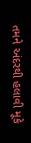તમને અંદરથી હલાવી મૂકે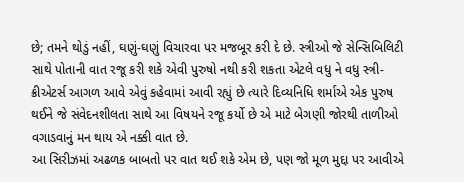છે; તમને થોડું નહીં, ઘણું-ઘણું વિચારવા પર મજબૂર કરી દે છે. સ્ત્રીઓ જે સેન્સિબિલિટી સાથે પોતાની વાત રજૂ કરી શકે એવી પુરુષો નથી કરી શકતા એટલે વધુ ને વધુ સ્ત્રી-ક્રીએટર્સ આગળ આવે એવું કહેવામાં આવી રહ્યું છે ત્યારે દિવ્યનિધિ શર્માએ એક પુરુષ થઈને જે સંવેદનશીલતા સાથે આ વિષયને રજૂ કર્યો છે એ માટે બેગણી જોરથી તાળીઓ વગાડવાનું મન થાય એ નક્કી વાત છે.
આ સિરીઝમાં અઢળક બાબતો પર વાત થઈ શકે એમ છે, પણ જો મૂળ મુદ્દા પર આવીએ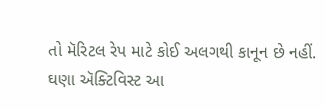તો મૅરિટલ રેપ માટે કોઈ અલગથી કાનૂન છે નહીં. ઘણા ઍક્ટિવિસ્ટ આ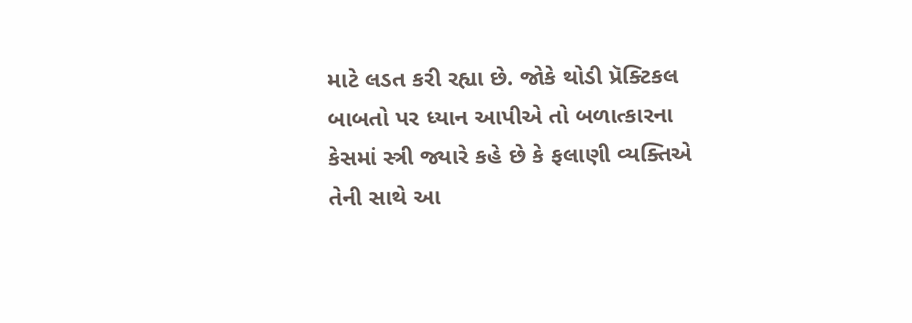માટે લડત કરી રહ્યા છે. જોકે થોડી પ્રૅક્ટિકલ બાબતો પર ધ્યાન આપીએ તો બળાત્કારના કેસમાં સ્ત્રી જ્યારે કહે છે કે ફલાણી વ્યક્તિએ તેની સાથે આ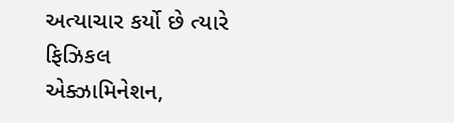અત્યાચાર કર્યો છે ત્યારે ફિઝિકલ એક્ઝામિનેશન,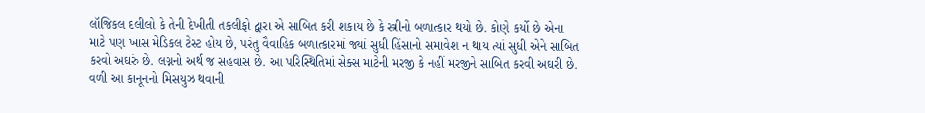લૉજિકલ દલીલો કે તેની દેખીતી તકલીફો દ્વારા એ સાબિત કરી શકાય છે કે સ્ત્રીનો બળાત્કાર થયો છે. કોણે કર્યો છે એના માટે પણ ખાસ મેડિકલ ટેસ્ટ હોય છે, પરંતુ વૈવાહિક બળાત્કારમાં જ્યાં સુધી હિંસાનો સમાવેશ ન થાય ત્યાં સુધી એને સાબિત કરવો અઘરું છે. લગ્નનો અર્થ જ સહવાસ છે. આ પરિસ્થિતિમાં સેક્સ માટેની મરજી કે નહીં મરજીને સાબિત કરવી અઘરી છે. વળી આ કાનૂનનો મિસયુઝ થવાની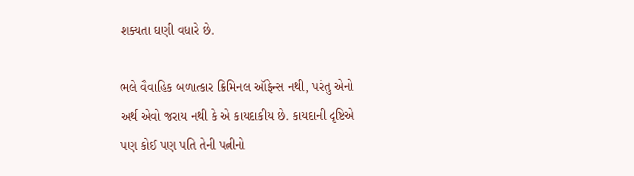શક્યતા ઘણી વધારે છે.

ભલે વૈવાહિક બળાત્કાર ક્રિમિનલ ઑફેન્સ નથી, પરંતુ એનો અર્થ એવો જરાય નથી કે એ કાયદાકીય છે. કાયદાની દૃષ્ટિએ પણ કોઈ પણ પતિ તેની પત્નીનો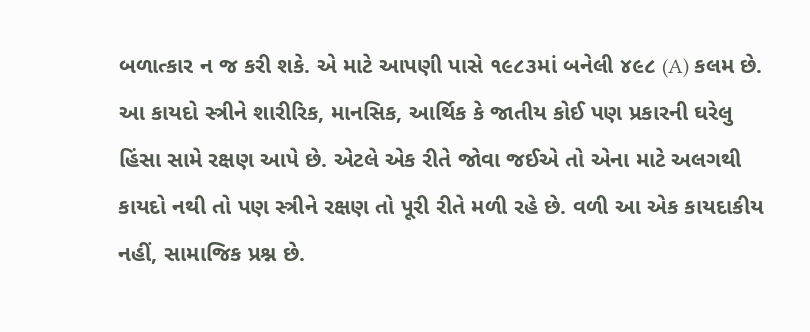બળાત્કાર ન જ કરી શકે. એ માટે આપણી પાસે ૧૯૮૩માં બનેલી ૪૯૮ (A) કલમ છે. આ કાયદો સ્ત્રીને શારીરિક, માનસિક, આર્થિક કે જાતીય કોઈ પણ પ્રકારની ઘરેલુ હિંસા સામે રક્ષણ આપે છે. એટલે એક રીતે જોવા જઈએ તો એના માટે અલગથી કાયદો નથી તો પણ સ્ત્રીને રક્ષણ તો પૂરી રીતે મળી રહે છે. વળી આ એક કાયદાકીય નહીં, સામાજિક પ્રશ્ન છે.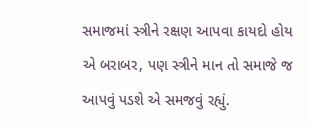સમાજમાં સ્ત્રીને રક્ષણ આપવા કાયદો હોય એ બરાબર, પણ સ્ત્રીને માન તો સમાજે જ આપવું પડશે એ સમજવું રહ્યું.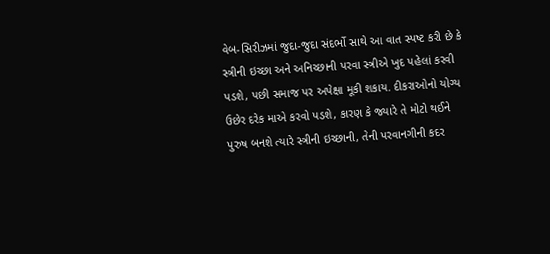વેબ-સિરીઝમાં જુદા-જુદા સંદર્ભો સાથે આ વાત સ્પષ્ટ કરી છે કે સ્ત્રીની ઇચ્છા અને અનિચ્છાની પરવા સ્ત્રીએ ખુદ પહેલાં કરવી પડશે, પછી સમાજ પર અપેક્ષા મૂકી શકાય. દીકરાઓનો યોગ્ય ઉછેર દરેક માએ કરવો પડશે, કારણ કે જ્યારે તે મોટો થઈને પુરુષ બનશે ત્યારે સ્ત્રીની ઇચ્છાની, તેની પરવાનગીની કદર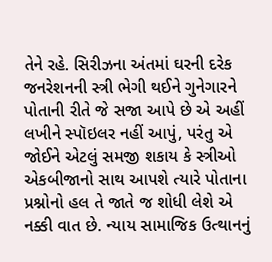તેને રહે. સિરીઝના અંતમાં ઘરની દરેક જનરેશનની સ્ત્રી ભેગી થઈને ગુનેગારને પોતાની રીતે જે સજા આપે છે એ અહીં લખીને સ્પૉઇલર નહીં આપું, પરંતુ એ જોઈને એટલું સમજી શકાય કે સ્ત્રીઓ એકબીજાનો સાથ આપશે ત્યારે પોતાના પ્રશ્નોનો હલ તે જાતે જ શોધી લેશે એ નક્કી વાત છે. ન્યાય સામાજિક ઉત્થાનનું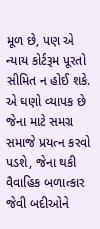મૂળ છે, પણ એ ન્યાય કોર્ટરૂમ પૂરતો સીમિત ન હોઈ શકે. એ ઘણો વ્યાપક છે જેના માટે સમગ્ર સમાજે પ્રયત્ન કરવો પડશે, જેના થકી વૈવાહિક બળાત્કાર જેવી બદીઓને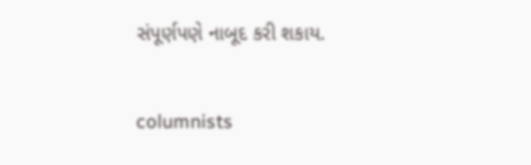સંપૂર્ણપણે નાબૂદ કરી શકાય.

columnists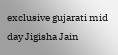exclusive gujarati mid day Jigisha Jain